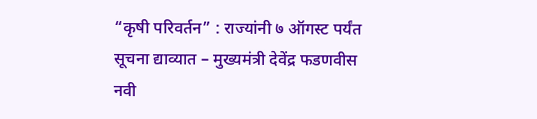“कृषी परिवर्तन” : राज्यांनी ७ ऑगस्ट पर्यंत सूचना द्याव्यात – मुख्यमंत्री देवेंद्र फडणवीस
नवी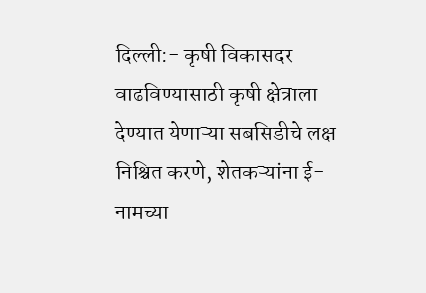दिल्ली:- कृषी विकासदर वाढविण्यासाठी कृषी क्षेत्राला देण्यात येणाऱ्या सबसिडीचे लक्ष निश्चित करणे, शेतकऱ्यांना ई-नामच्या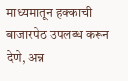माध्यमातून हक्काची बाजारपेठ उपलब्ध करून देणे, अन्न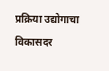प्रक्रिया उद्योगाचा विकासदर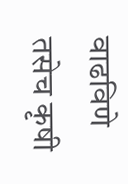वाढविणे तसेच कृषी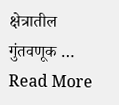क्षेत्रातील गुंतवणूक … Read More